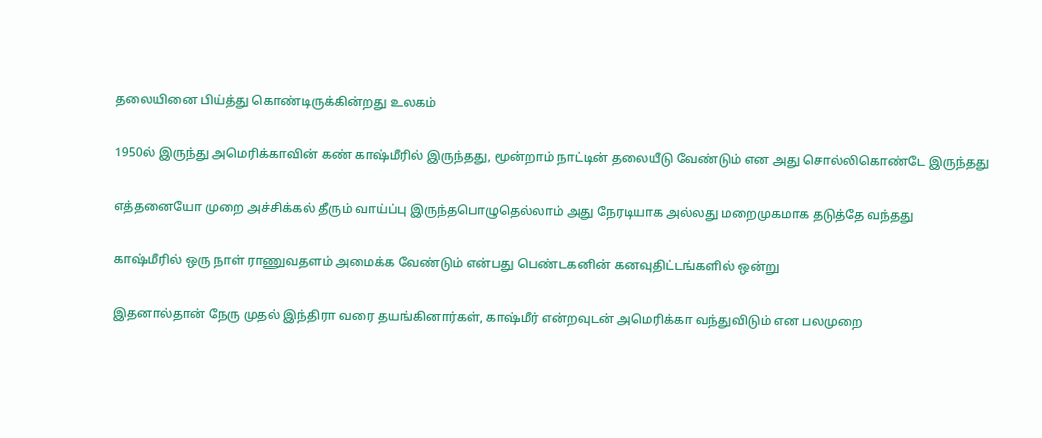தலையினை பிய்த்து கொண்டிருக்கின்றது உலகம்

1950ல் இருந்து அமெரிக்காவின் கண் காஷ்மீரில் இருந்தது, மூன்றாம் நாட்டின் தலையீடு வேண்டும் என அது சொல்லிகொண்டே இருந்தது

எத்தனையோ முறை அச்சிக்கல் தீரும் வாய்ப்பு இருந்தபொழுதெல்லாம் அது நேரடியாக அல்லது மறைமுகமாக தடுத்தே வந்தது

காஷ்மீரில் ஒரு நாள் ராணுவதளம் அமைக்க வேண்டும் என்பது பெண்டகனின் கனவுதிட்டங்களில் ஒன்று

இதனால்தான் நேரு முதல் இந்திரா வரை தயங்கினார்கள், காஷ்மீர் என்றவுடன் அமெரிக்கா வந்துவிடும் என பலமுறை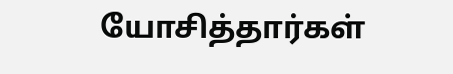யோசித்தார்கள்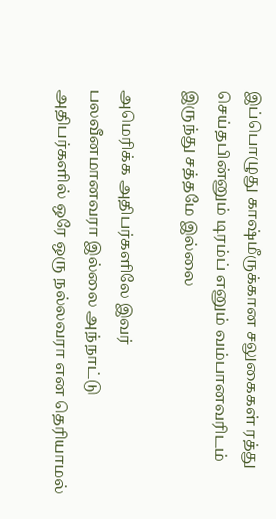இப்பொழுது காஷ்மீருக்கான சலுகைகள் ரத்து செய்தபின்னும் டிரம்ப் எனும் வம்பானவரிடம் இருந்து சத்தமே இல்லை

அமெரிக்க அதிபர்களிலே இவர் பலவீனமானவரா இல்லை அந்நாட்டு அதிபர்களில் ஒரே ஒரு நல்லவரா என தெரியாமல்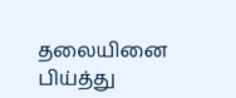தலையினை பிய்த்து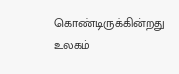கொண்டிருக்கின்றது உலகம்